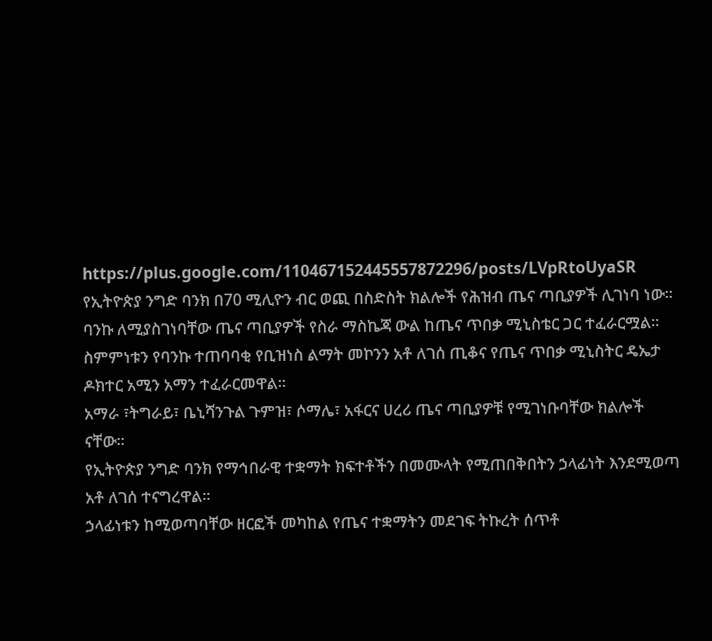https://plus.google.com/110467152445557872296/posts/LVpRtoUyaSR
የኢትዮጵያ ንግድ ባንክ በ70 ሚሊዮን ብር ወጪ በስድስት ክልሎች የሕዝብ ጤና ጣቢያዎች ሊገነባ ነው።
ባንኩ ለሚያስገነባቸው ጤና ጣቢያዎች የስራ ማስኬጃ ውል ከጤና ጥበቃ ሚኒስቴር ጋር ተፈራርሟል።
ስምምነቱን የባንኩ ተጠባባቂ የቢዝነስ ልማት መኮንን አቶ ለገሰ ጢቆና የጤና ጥበቃ ሚኒስትር ዴኤታ ዶክተር አሚን አማን ተፈራርመዋል።
አማራ ፣ትግራይ፣ ቤኒሻንጉል ጉምዝ፣ ሶማሌ፣ አፋርና ሀረሪ ጤና ጣቢያዎቹ የሚገነቡባቸው ክልሎች ናቸው።
የኢትዮጵያ ንግድ ባንክ የማኅበራዊ ተቋማት ክፍተቶችን በመሙላት የሚጠበቅበትን ኃላፊነት እንደሚወጣ አቶ ለገሰ ተናግረዋል።
ኃላፊነቱን ከሚወጣባቸው ዘርፎች መካከል የጤና ተቋማትን መደገፍ ትኩረት ሰጥቶ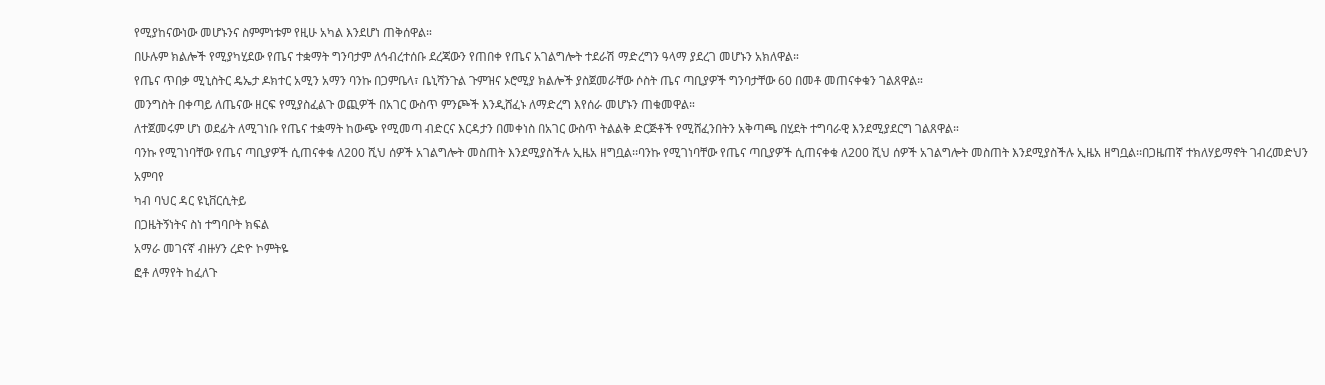የሚያከናውነው መሆኑንና ስምምነቱም የዚሁ አካል እንደሆነ ጠቅሰዋል።
በሁሉም ክልሎች የሚያካሂደው የጤና ተቋማት ግንባታም ለኅብረተሰቡ ደረጃውን የጠበቀ የጤና አገልግሎት ተደራሽ ማድረግን ዓላማ ያደረገ መሆኑን አክለዋል።
የጤና ጥበቃ ሚኒስትር ዴኤታ ዶክተር አሚን አማን ባንኩ በጋምቤላ፣ ቤኒሻንጉል ጉምዝና ኦሮሚያ ክልሎች ያስጀመራቸው ሶስት ጤና ጣቢያዎች ግንባታቸው 60 በመቶ መጠናቀቁን ገልጸዋል።
መንግስት በቀጣይ ለጤናው ዘርፍ የሚያስፈልጉ ወጪዎች በአገር ውስጥ ምንጮች እንዲሸፈኑ ለማድረግ እየሰራ መሆኑን ጠቁመዋል።
ለተጀመሩም ሆነ ወደፊት ለሚገነቡ የጤና ተቋማት ከውጭ የሚመጣ ብድርና እርዳታን በመቀነስ በአገር ውስጥ ትልልቅ ድርጅቶች የሚሸፈንበትን አቅጣጫ በሂደት ተግባራዊ እንደሚያደርግ ገልጸዋል።
ባንኩ የሚገነባቸው የጤና ጣቢያዎች ሲጠናቀቁ ለ200 ሺህ ሰዎች አገልግሎት መስጠት እንደሚያስችሉ ኢዜአ ዘግቧል፡፡ባንኩ የሚገነባቸው የጤና ጣቢያዎች ሲጠናቀቁ ለ200 ሺህ ሰዎች አገልግሎት መስጠት እንደሚያስችሉ ኢዜአ ዘግቧል፡፡በጋዜጠኛ ተክለሃይማኖት ገብረመድህን አምባየ
ካብ ባህር ዳር ዩኒቨርሲትይ
በጋዜትኝነትና ስነ ተግባቦት ክፍል
አማራ መገናኛ ብዙሃን ረድዮ ኮምትዬ
ፎቶ ለማየት ከፈለጉ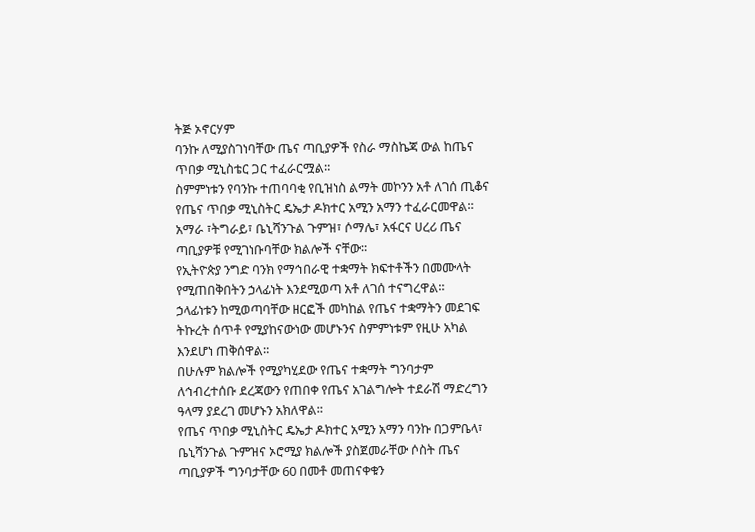ትጅ ኦኖርሃም
ባንኩ ለሚያስገነባቸው ጤና ጣቢያዎች የስራ ማስኬጃ ውል ከጤና ጥበቃ ሚኒስቴር ጋር ተፈራርሟል።
ስምምነቱን የባንኩ ተጠባባቂ የቢዝነስ ልማት መኮንን አቶ ለገሰ ጢቆና የጤና ጥበቃ ሚኒስትር ዴኤታ ዶክተር አሚን አማን ተፈራርመዋል።
አማራ ፣ትግራይ፣ ቤኒሻንጉል ጉምዝ፣ ሶማሌ፣ አፋርና ሀረሪ ጤና ጣቢያዎቹ የሚገነቡባቸው ክልሎች ናቸው።
የኢትዮጵያ ንግድ ባንክ የማኅበራዊ ተቋማት ክፍተቶችን በመሙላት የሚጠበቅበትን ኃላፊነት እንደሚወጣ አቶ ለገሰ ተናግረዋል።
ኃላፊነቱን ከሚወጣባቸው ዘርፎች መካከል የጤና ተቋማትን መደገፍ ትኩረት ሰጥቶ የሚያከናውነው መሆኑንና ስምምነቱም የዚሁ አካል እንደሆነ ጠቅሰዋል።
በሁሉም ክልሎች የሚያካሂደው የጤና ተቋማት ግንባታም ለኅብረተሰቡ ደረጃውን የጠበቀ የጤና አገልግሎት ተደራሽ ማድረግን ዓላማ ያደረገ መሆኑን አክለዋል።
የጤና ጥበቃ ሚኒስትር ዴኤታ ዶክተር አሚን አማን ባንኩ በጋምቤላ፣ ቤኒሻንጉል ጉምዝና ኦሮሚያ ክልሎች ያስጀመራቸው ሶስት ጤና ጣቢያዎች ግንባታቸው 60 በመቶ መጠናቀቁን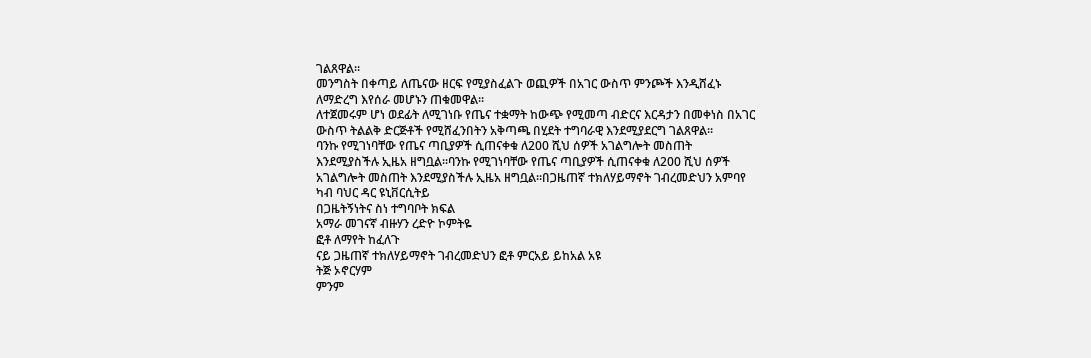ገልጸዋል።
መንግስት በቀጣይ ለጤናው ዘርፍ የሚያስፈልጉ ወጪዎች በአገር ውስጥ ምንጮች እንዲሸፈኑ ለማድረግ እየሰራ መሆኑን ጠቁመዋል።
ለተጀመሩም ሆነ ወደፊት ለሚገነቡ የጤና ተቋማት ከውጭ የሚመጣ ብድርና እርዳታን በመቀነስ በአገር ውስጥ ትልልቅ ድርጅቶች የሚሸፈንበትን አቅጣጫ በሂደት ተግባራዊ እንደሚያደርግ ገልጸዋል።
ባንኩ የሚገነባቸው የጤና ጣቢያዎች ሲጠናቀቁ ለ200 ሺህ ሰዎች አገልግሎት መስጠት እንደሚያስችሉ ኢዜአ ዘግቧል፡፡ባንኩ የሚገነባቸው የጤና ጣቢያዎች ሲጠናቀቁ ለ200 ሺህ ሰዎች አገልግሎት መስጠት እንደሚያስችሉ ኢዜአ ዘግቧል፡፡በጋዜጠኛ ተክለሃይማኖት ገብረመድህን አምባየ
ካብ ባህር ዳር ዩኒቨርሲትይ
በጋዜትኝነትና ስነ ተግባቦት ክፍል
አማራ መገናኛ ብዙሃን ረድዮ ኮምትዬ
ፎቶ ለማየት ከፈለጉ
ናይ ጋዜጠኛ ተክለሃይማኖት ገብረመድህን ፎቶ ምርአይ ይከአል አዩ
ትጅ ኦኖርሃም
ምንም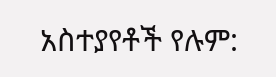አስተያየቶች የሉም: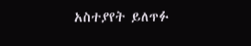አስተያየት ይለጥፉ